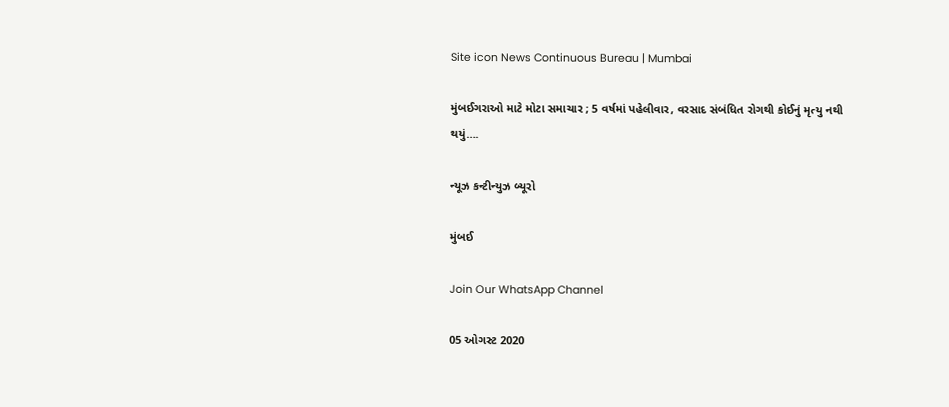Site icon News Continuous Bureau | Mumbai

મુંબઈગરાઓ માટે મોટા સમાચાર ; 5 વર્ષમાં પહેલીવાર, વરસાદ સંબંધિત રોગથી કોઈનું મૃત્યુ નથી થયું….

ન્યૂઝ કન્ટીન્યુઝ બ્યૂરો

મુંબઈ

Join Our WhatsApp Channel

05 ઓગસ્ટ 2020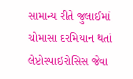સામાન્ય રીતે જુલાઈમાં ચોમાસા દરમિયાન થતાં લેપ્ટોસ્પાઇરોસિસ જેવા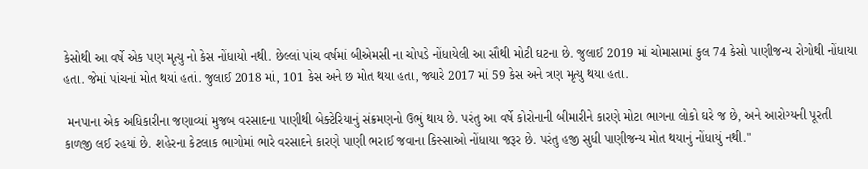કેસોથી આ વર્ષે એક પણ મૃત્યુ નો કેસ નોંધાયો નથી. છેલ્લાં પાંચ વર્ષમાં બીએમસી ના ચોપડે નોંધાયેલી આ સૌથી મોટી ઘટના છે. જુલાઈ 2019 માં ચોમાસામાં કુલ 74 કેસો પાણીજન્ય રોગોથી નોંધાયા હતા. જેમાં પાંચનાં મોત થયાં હતાં. જુલાઈ 2018 માં, 101 કેસ અને છ મોત થયા હતા, જ્યારે 2017 માં 59 કેસ અને ત્રણ મૃત્યુ થયા હતા.

 મનપાના એક અધિકારીના જણાવ્યાં મુજબ વરસાદના પાણીથી બેક્ટેરિયાનું સંક્રમણનો ઉભું થાય છે. પરંતુ આ વર્ષે કોરોનાની બીમારીને કારણે મોટા ભાગના લોકો ઘરે જ છે, અને આરોગ્યની પૂરતી કાળજી લઈ રહયાં છે. શહેરના કેટલાક ભાગોમાં ભારે વરસાદને કારણે પાણી ભરાઈ જવાના કિસ્સાઓ નોંધાયા જરૂર છે. પરંતુ હજી સુધી પાણીજન્ય મોત થયાનું નોંધાયું નથી."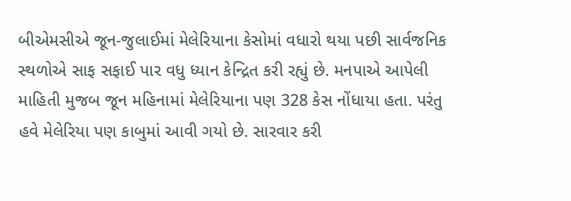બીએમસીએ જૂન-જુલાઈમાં મેલેરિયાના કેસોમાં વધારો થયા પછી સાર્વજનિક સ્થળોએ સાફ સફાઈ પાર વધુ ધ્યાન કેન્દ્રિત કરી રહ્યું છે. મનપાએ આપેલી માહિતી મુજબ જૂન મહિનામાં મેલેરિયાના પણ 328 કેસ નોંધાયા હતા. પરંતુ હવે મેલેરિયા પણ કાબુમાં આવી ગયો છે. સારવાર કરી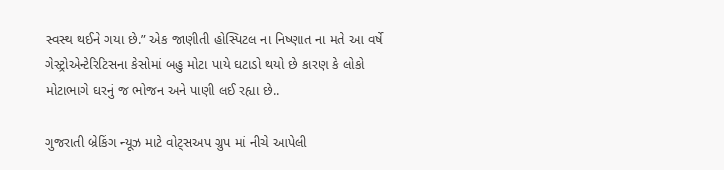સ્વસ્થ થઈને ગયા છે.” એક જાણીતી હોસ્પિટલ ના નિષ્ણાત ના મતે આ વર્ષે ગેસ્ટ્રોએન્ટેરિટિસના કેસોમાં બહુ મોટા પાયે ઘટાડો થયો છે કારણ કે લોકો મોટાભાગે ઘરનું જ ભોજન અને પાણી લઈ રહ્યા છે..

ગુજરાતી બ્રેકિંગ ન્યૂઝ માટે વોટ્સઅપ ગ્રુપ માં નીચે આપેલી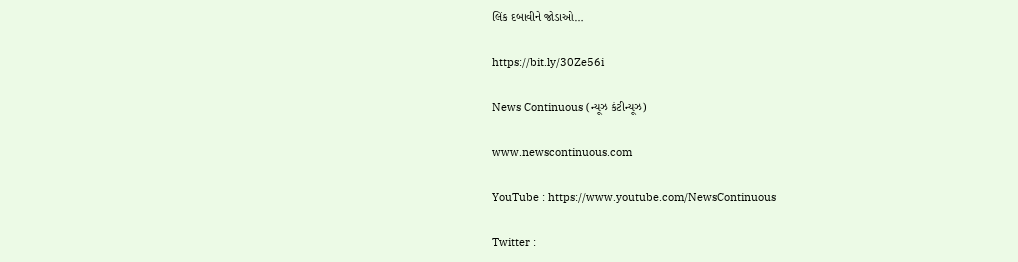લિંક દબાવીને જોડાઓ…

https://bit.ly/30Ze56i

News Continuous (ન્યૂઝ કંટીન્યૂઝ)

www.newscontinuous.com

YouTube : https://www.youtube.com/NewsContinuous

Twitter :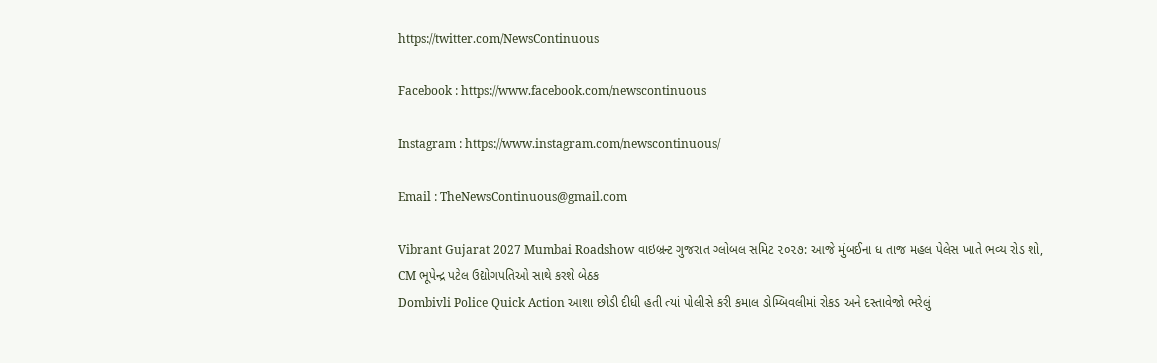https://twitter.com/NewsContinuous

Facebook : https://www.facebook.com/newscontinuous

Instagram : https://www.instagram.com/newscontinuous/

Email : TheNewsContinuous@gmail.com

Vibrant Gujarat 2027 Mumbai Roadshow વાઇબ્રન્ટ ગુજરાત ગ્લોબલ સમિટ ૨૦૨૭: આજે મુંબઈના ધ તાજ મહલ પેલેસ ખાતે ભવ્ય રોડ શો, CM ભૂપેન્દ્ર પટેલ ઉદ્યોગપતિઓ સાથે કરશે બેઠક
Dombivli Police Quick Action આશા છોડી દીધી હતી ત્યાં પોલીસે કરી કમાલ ડોમ્બિવલીમાં રોકડ અને દસ્તાવેજો ભરેલું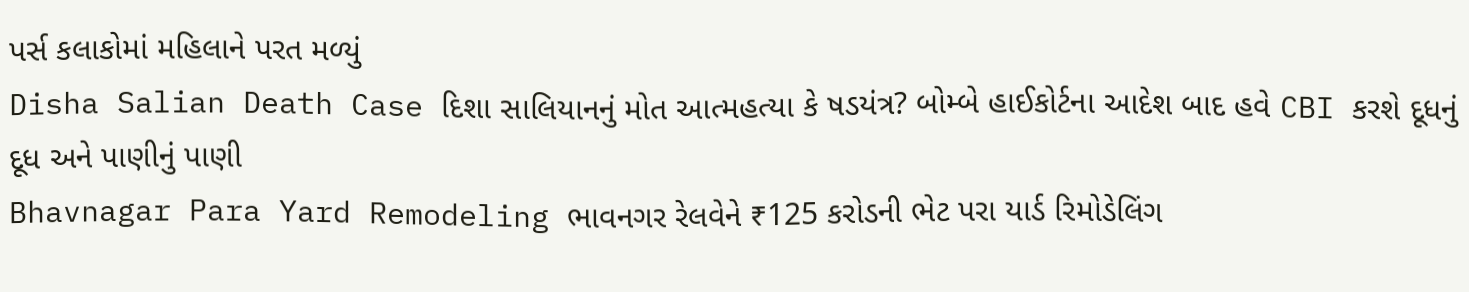પર્સ કલાકોમાં મહિલાને પરત મળ્યું
Disha Salian Death Case દિશા સાલિયાનનું મોત આત્મહત્યા કે ષડયંત્ર? બોમ્બે હાઈકોર્ટના આદેશ બાદ હવે CBI કરશે દૂધનું દૂધ અને પાણીનું પાણી
Bhavnagar Para Yard Remodeling ભાવનગર રેલવેને ₹125 કરોડની ભેટ પરા યાર્ડ રિમોડેલિંગ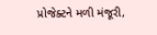પ્રોજેક્ટને મળી મંજૂરી,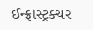ઈન્ફ્રાસ્ટ્રક્ચર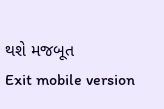થશે મજબૂત
Exit mobile version